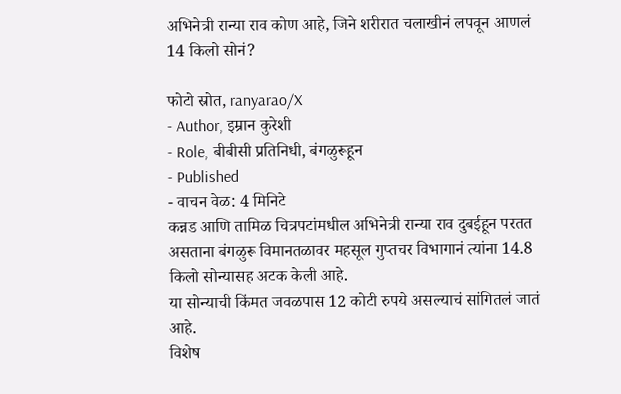अभिनेत्री रान्या राव कोण आहे, जिने शरीरात चलाखीनं लपवून आणलं 14 किलो सोनं?

फोटो स्रोत, ranyarao/X
- Author, इम्रान कुरेशी
- Role, बीबीसी प्रतिनिधी, बंगळुरूहून
- Published
- वाचन वेळ: 4 मिनिटे
कन्नड आणि तामिळ चित्रपटांमधील अभिनेत्री रान्या राव दुबईहून परतत असताना बंगळुरू विमानतळावर महसूल गुप्तचर विभागानं त्यांना 14.8 किलो सोन्यासह अटक केली आहे.
या सोन्याची किंमत जवळपास 12 कोटी रुपये असल्याचं सांगितलं जातं आहे.
विशेष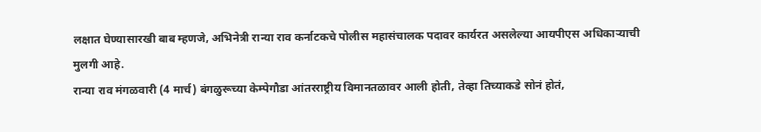लक्षात घेण्यासारखी बाब म्हणजे, अभिनेत्री रान्या राव कर्नाटकचे पोलीस महासंचालक पदावर कार्यरत असलेल्या आयपीएस अधिकाऱ्याची मुलगी आहे.
रान्या राव मंगळवारी (4 मार्च) बंगळुरूच्या केम्पेगौडा आंतरराष्ट्रीय विमानतळावर आली होती, तेव्हा तिच्याकडे सोनं होतं,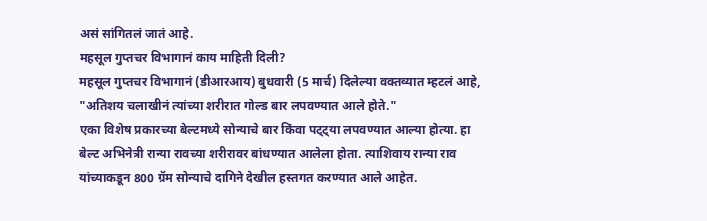असं सांगितलं जातं आहे.
महसूल गुप्तचर विभागानं काय माहिती दिली?
महसूल गुप्तचर विभागानं (डीआरआय) बुधवारी (5 मार्च) दिलेल्या वक्तव्यात म्हटलं आहे, "अतिशय चलाखीनं त्यांच्या शरीरात गोल्ड बार लपवण्यात आले होते."
एका विशेष प्रकारच्या बेल्टमध्ये सोन्याचे बार किंवा पट्ट्या लपवण्यात आल्या होत्या. हा बेल्ट अभिनेत्री रान्या रावच्या शरीरावर बांधण्यात आलेला होता. त्याशिवाय रान्या राव यांच्याकडून 800 ग्रॅम सोन्याचे दागिने देखील हस्तगत करण्यात आले आहेत.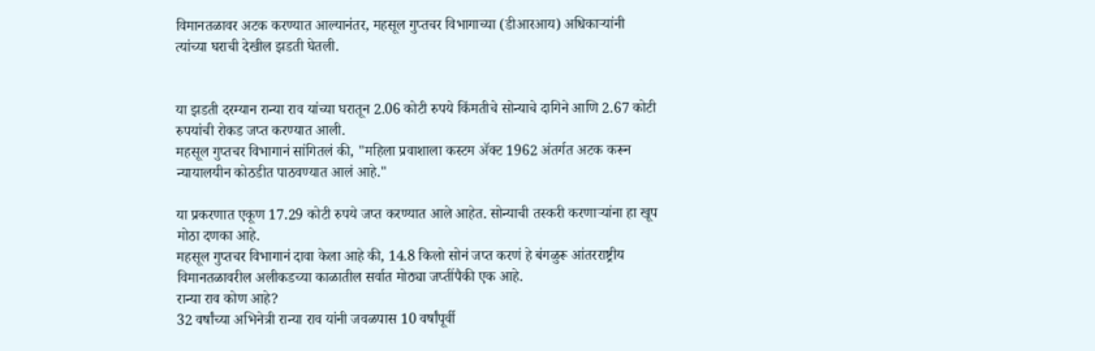विमानतळावर अटक करण्यात आल्यानंतर, महसूल गुप्तचर विभागाच्या (डीआरआय) अधिकाऱ्यांनी त्यांच्या घराची देखील झडती घेतली.


या झडती दरम्यान रान्या राव यांच्या घरातून 2.06 कोटी रुपये किंमतीचे सोन्याचे दागिने आणि 2.67 कोटी रुपयांची रोकड जप्त करण्यात आली.
महसूल गुप्तचर विभागानं सांगितलं की, "महिला प्रवाशाला कस्टम ॲक्ट 1962 अंतर्गत अटक करून न्यायालयीन कोठडीत पाठवण्यात आलं आहे."

या प्रकरणात एकूण 17.29 कोटी रुपये जप्त करण्यात आले आहेत. सोन्याची तस्करी करणाऱ्यांना हा खूप मोठा दणका आहे.
महसूल गुप्तचर विभागानं दावा केला आहे की, 14.8 किलो सोनं जप्त करणं हे बंगळुरू आंतरराष्ट्रीय विमानतळावरील अलीकडच्या काळातील सर्वात मोठ्या जप्तींपैकी एक आहे.
रान्या राव कोण आहे?
32 वर्षांच्या अभिनेत्री रान्या राव यांनी जवळपास 10 वर्षांपूर्वी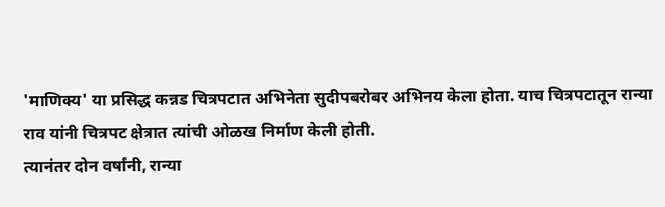'माणिक्य' या प्रसिद्ध कन्नड चित्रपटात अभिनेता सुदीपबरोबर अभिनय केला होता. याच चित्रपटातून रान्या राव यांनी चित्रपट क्षेत्रात त्यांची ओळख निर्माण केली होती.
त्यानंतर दोन वर्षांनी, रान्या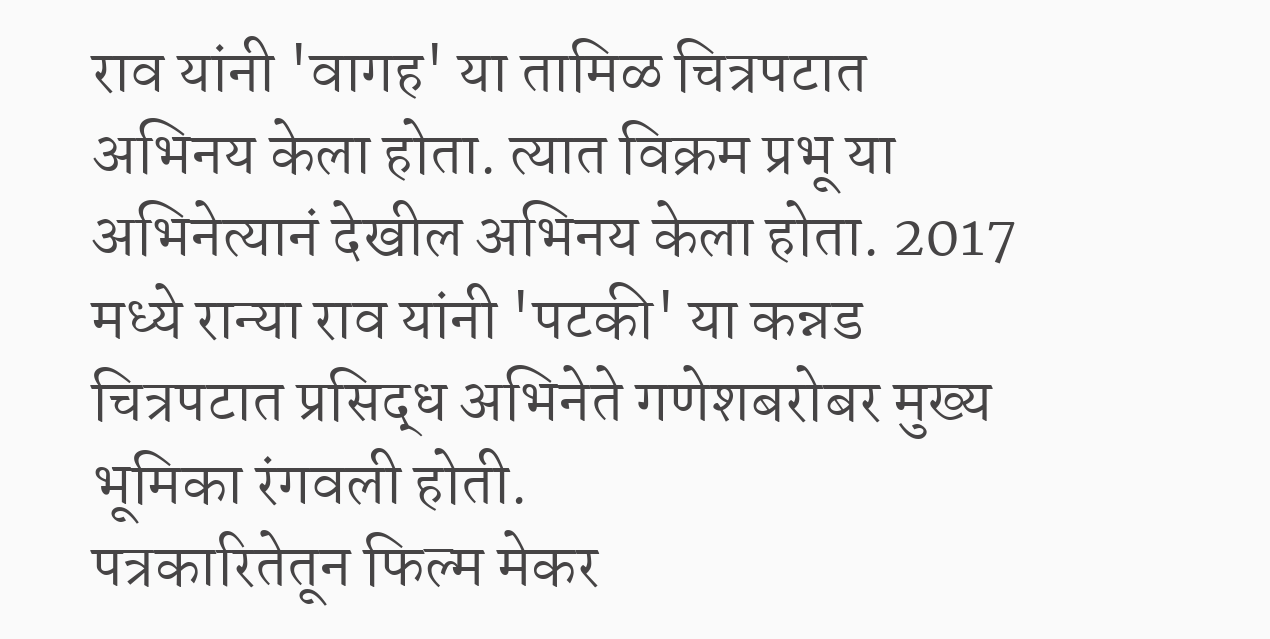राव यांनी 'वागह' या तामिळ चित्रपटात अभिनय केला होता. त्यात विक्रम प्रभू या अभिनेत्यानं देखील अभिनय केला होता. 2017 मध्ये रान्या राव यांनी 'पटकी' या कन्नड चित्रपटात प्रसिद्ध अभिनेते गणेशबरोबर मुख्य भूमिका रंगवली होती.
पत्रकारितेतून फिल्म मेकर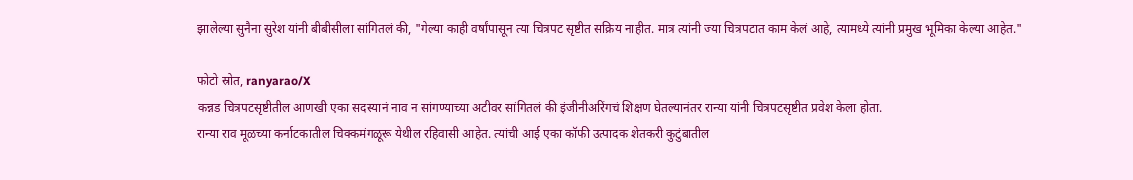झालेल्या सुनैना सुरेश यांनी बीबीसीला सांगितलं की, "गेल्या काही वर्षांपासून त्या चित्रपट सृष्टीत सक्रिय नाहीत. मात्र त्यांनी ज्या चित्रपटात काम केलं आहे, त्यामध्ये त्यांनी प्रमुख भूमिका केल्या आहेत."

फोटो स्रोत, ranyarao/X
कन्नड चित्रपटसृष्टीतील आणखी एका सदस्यानं नाव न सांगण्याच्या अटीवर सांगितलं की इंजीनीअरिंगचं शिक्षण घेतल्यानंतर रान्या यांनी चित्रपटसृष्टीत प्रवेश केला होता.
रान्या राव मूळच्या कर्नाटकातील चिक्कमंगळूरू येथील रहिवासी आहेत. त्यांची आई एका कॉफी उत्पादक शेतकरी कुटुंबातील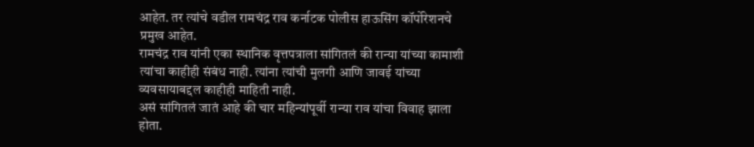आहेत. तर त्यांचे वडील रामचंद्र राव कर्नाटक पोलीस हाऊसिंग कॉर्पोरेशनचे प्रमुख आहेत.
रामचंद्र राव यांनी एका स्थानिक वृत्तपत्राला सांगितलं की रान्या यांच्या कामाशी त्यांचा काहीही संबंध नाही. त्यांना त्यांची मुलगी आणि जावई यांच्या व्यवसायाबद्दल काहीही माहिती नाही.
असं सांगितलं जातं आहे की चार महिन्यांपूर्वी रान्या राव यांचा विवाह झाला होता.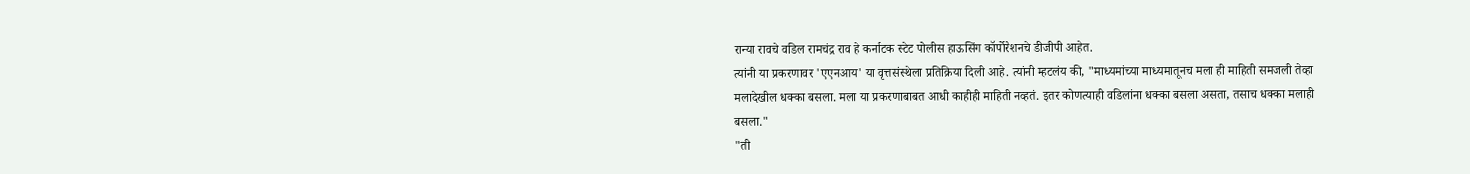रान्या रावचे वडिल रामचंद्र राव हे कर्नाटक स्टेट पोलीस हाऊसिंग कॉर्पोरेशनचे डीजीपी आहेत.
त्यांनी या प्रकरणावर 'एएनआय' या वृत्तसंस्थेला प्रतिक्रिया दिली आहे. त्यांनी म्हटलंय की, "माध्यमांच्या माध्यमातूनच मला ही माहिती समजली तेव्हा मलादेखील धक्का बसला. मला या प्रकरणाबाबत आधी काहीही माहिती नव्हतं. इतर कोणत्याही वडिलांना धक्का बसला असता, तसाच धक्का मलाही बसला."
"ती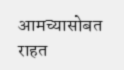आमच्यासोबत राहत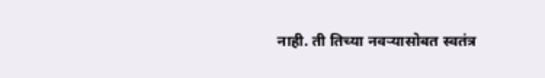नाही. ती तिच्या नवऱ्यासोबत स्वतंत्र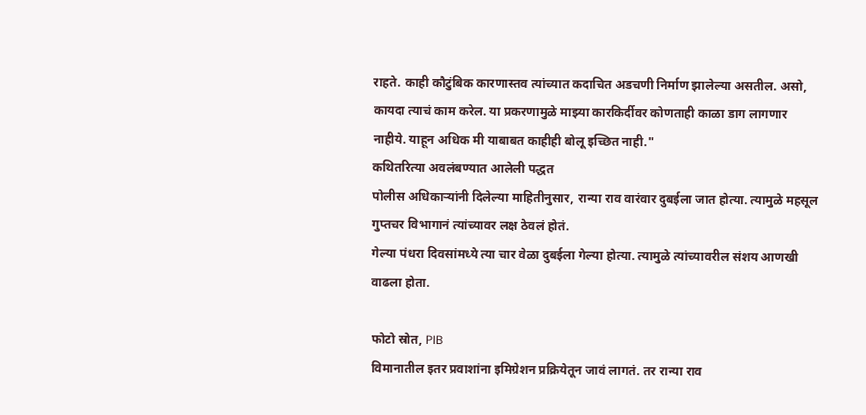राहते. काही कौटुंबिक कारणास्तव त्यांच्यात कदाचित अडचणी निर्माण झालेल्या असतील. असो, कायदा त्याचं काम करेल. या प्रकरणामुळे माझ्या कारकिर्दीवर कोणताही काळा डाग लागणार नाहीये. याहून अधिक मी याबाबत काहीही बोलू इच्छित नाही."
कथितरित्या अवलंबण्यात आलेली पद्धत
पोलीस अधिकाऱ्यांनी दिलेल्या माहितीनुसार, रान्या राव वारंवार दुबईला जात होत्या. त्यामुळे महसूल गुप्तचर विभागानं त्यांच्यावर लक्ष ठेवलं होतं.
गेल्या पंधरा दिवसांमध्ये त्या चार वेळा दुबईला गेल्या होत्या. त्यामुळे त्यांच्यावरील संशय आणखी वाढला होता.

फोटो स्रोत, PIB
विमानातील इतर प्रवाशांना इमिग्रेशन प्रक्रियेतून जावं लागतं. तर रान्या राव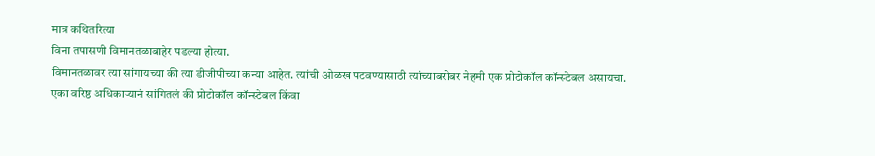मात्र कथितरित्या
विना तपासणी विमानतळाबाहेर पडल्या होत्या.
विमानतळावर त्या सांगायच्या की त्या डीजीपीच्या कन्या आहेत. त्यांची ओळख पटवण्यासाठी त्यांच्याबरोबर नेहमी एक प्रोटोकॉल कॉन्स्टेबल असायचा.
एका वरिष्ठ अधिकाऱ्यानं सांगितलं की प्रोटोकॉल कॉन्स्टेबल किंवा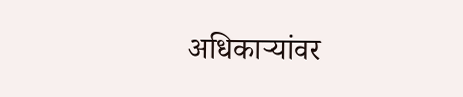अधिकाऱ्यांवर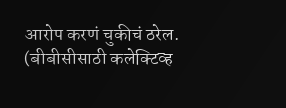आरोप करणं चुकीचं ठरेल.
(बीबीसीसाठी कलेक्टिव्ह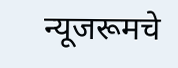न्यूजरूमचे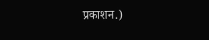प्रकाशन.)